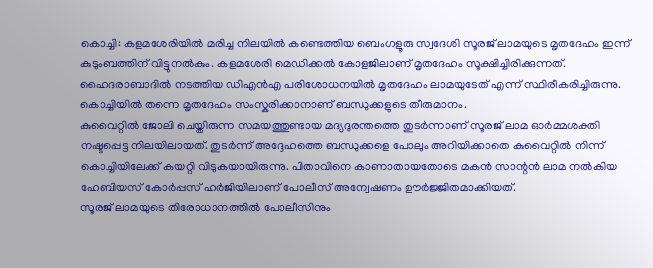കൊച്ചി: കളമശേരിയിൽ മരിച്ച നിലയിൽ കണ്ടെത്തിയ ബെംഗളൂരു സ്വദേശി സൂരജ് ലാമയുടെ മൃതദേഹം ഇന്ന് കുടുംബത്തിന് വിട്ടുനൽകും. കളമശേരി മെഡിക്കൽ കോളജിലാണ് മൃതദേഹം സൂക്ഷിച്ചിരിക്കുന്നത്.
ഹൈദരാബാദിൽ നടത്തിയ ഡിഎൻഎ പരിശോധനയിൽ മൃതദേഹം ലാമയുടേത് എന്ന് സ്ഥിരീകരിച്ചിരുന്നു. കൊച്ചിയിൽ തന്നെ മൃതദേഹം സംസ്കരിക്കാനാണ് ബന്ധുക്കളുടെ തീരുമാനം.
കുവൈറ്റിൽ ജോലി ചെയ്തിരുന്ന സമയത്തുണ്ടായ മദ്യദുരന്തത്തെ തുടർന്നാണ് സൂരജ് ലാമ ഓർമ്മശക്തി നഷ്ടപ്പെട്ട നിലയിലായത്. തുടർന്ന് അദ്ദേഹത്തെ ബന്ധുക്കളെ പോലും അറിയിക്കാതെ കുവൈറ്റിൽ നിന്ന് കൊച്ചിയിലേക്ക് കയറ്റി വിടുകയായിരുന്നു. പിതാവിനെ കാണാതായതോടെ മകൻ സാന്റൻ ലാമ നൽകിയ ഹേബിയസ് കോർപ്പസ് ഹർജിയിലാണ് പോലീസ് അന്വേഷണം ഊർജ്ജിതമാക്കിയത്.
സൂരജ് ലാമയുടെ തിരോധാനത്തിൽ പോലീസിനും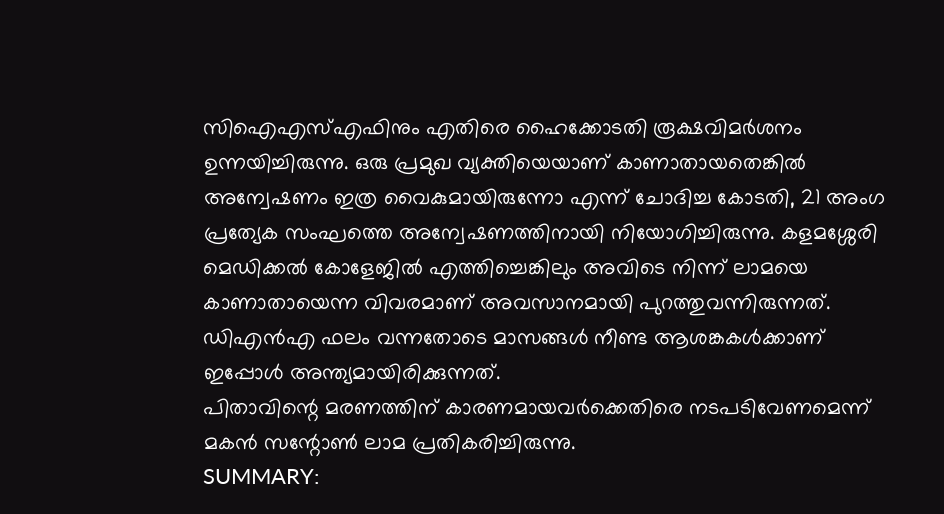സിഐഎസ്എഫിനും എതിരെ ഹൈക്കോടതി രൂക്ഷവിമർശനം ഉന്നയിച്ചിരുന്നു. ഒരു പ്രമുഖ വ്യക്തിയെയാണ് കാണാതായതെങ്കിൽ അന്വേഷണം ഇത്ര വൈകുമായിരുന്നോ എന്ന് ചോദിച്ച കോടതി, 21 അംഗ പ്രത്യേക സംഘത്തെ അന്വേഷണത്തിനായി നിയോഗിച്ചിരുന്നു. കളമശ്ശേരി മെഡിക്കൽ കോളേജിൽ എത്തിച്ചെങ്കിലും അവിടെ നിന്ന് ലാമയെ കാണാതായെന്ന വിവരമാണ് അവസാനമായി പുറത്തുവന്നിരുന്നത്. ഡിഎൻഎ ഫലം വന്നതോടെ മാസങ്ങൾ നീണ്ട ആശങ്കകൾക്കാണ് ഇപ്പോൾ അന്ത്യമായിരിക്കുന്നത്.
പിതാവിന്റെ മരണത്തിന് കാരണമായവർക്കെതിരെ നടപടിവേണമെന്ന് മകൻ സന്റോൺ ലാമ പ്രതികരിച്ചിരുന്നു.
SUMMARY: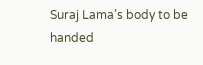Suraj Lama’s body to be handed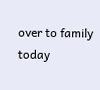over to family today